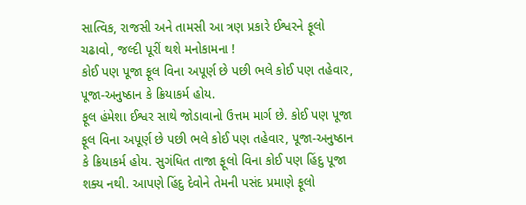સાત્વિક, રાજસી અને તામસી આ ત્રણ પ્રકારે ઈશ્વરને ફૂલો ચઢાવો, જલ્દી પૂરીં થશે મનોકામના !
કોઈ પણ પૂજા ફૂલ વિના અપૂર્ણ છે પછી ભલે કોઈ પણ તહેવાર, પૂજા-અનુષ્ઠાન કે ક્રિયાકર્મ હોય.
ફૂલ હંમેશા ઈશ્વર સાથે જોડાવાનો ઉત્તમ માર્ગ છે. કોઈ પણ પૂજા ફૂલ વિના અપૂર્ણ છે પછી ભલે કોઈ પણ તહેવાર, પૂજા-અનુષ્ઠાન કે ક્રિયાકર્મ હોય. સુગંધિત તાજા ફૂલો વિના કોઈ પણ હિંદુ પૂજા શક્ય નથી. આપણે હિંદુ દેવોને તેમની પસંદ પ્રમાણે ફૂલો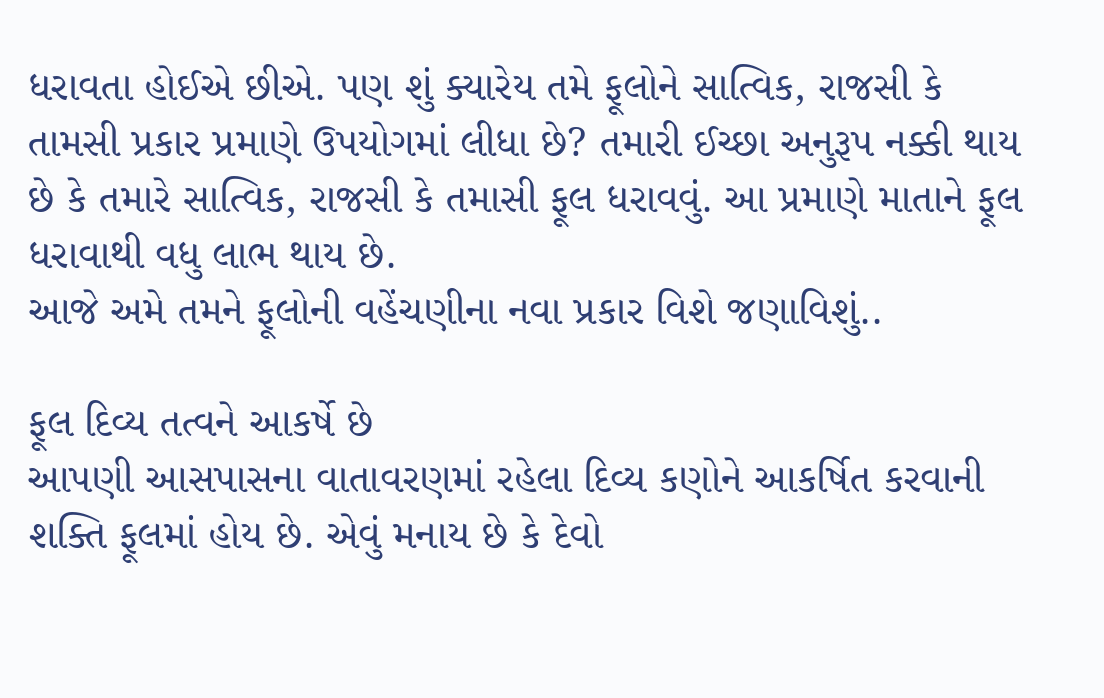ધરાવતા હોઈએ છીએ. પણ શું ક્યારેય તમે ફૂલોને સાત્વિક, રાજસી કે તામસી પ્રકાર પ્રમાણે ઉપયોગમાં લીધા છે? તમારી ઈચ્છા અનુરૂપ નક્કી થાય છે કે તમારે સાત્વિક, રાજસી કે તમાસી ફૂલ ધરાવવું. આ પ્રમાણે માતાને ફૂલ ધરાવાથી વધુ લાભ થાય છે.
આજે અમે તમને ફૂલોની વહેંચણીના નવા પ્રકાર વિશે જણાવિશું..

ફૂલ દિવ્ય તત્વને આકર્ષે છે
આપણી આસપાસના વાતાવરણમાં રહેલા દિવ્ય કણોને આકર્ષિત કરવાની શક્તિ ફૂલમાં હોય છે. એવું મનાય છે કે દેવો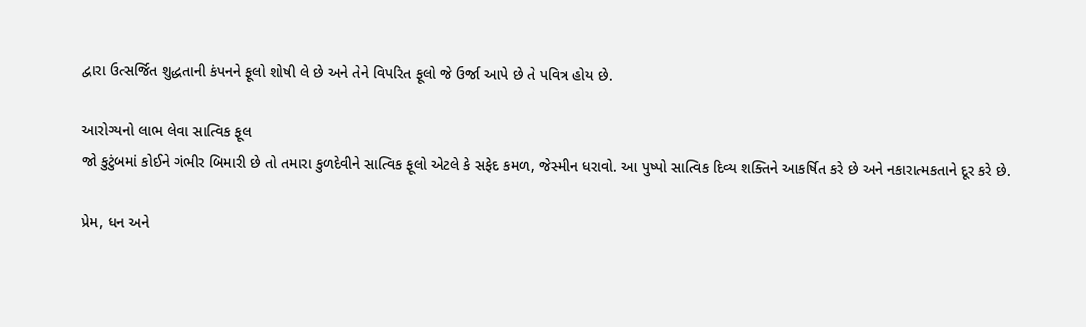દ્વારા ઉત્સર્જિત શુદ્ધતાની કંપનને ફૂલો શોષી લે છે અને તેને વિપરિત ફૂલો જે ઉર્જા આપે છે તે પવિત્ર હોય છે.

આરોગ્યનો લાભ લેવા સાત્વિક ફૂલ
જો કુટુંબમાં કોઈને ગંભીર બિમારી છે તો તમારા કુળદેવીને સાત્વિક ફૂલો એટલે કે સફેદ કમળ, જેસ્મીન ધરાવો. આ પુષ્પો સાત્વિક દિવ્ય શક્તિને આકર્ષિત કરે છે અને નકારાત્મકતાને દૂર કરે છે.

પ્રેમ, ધન અને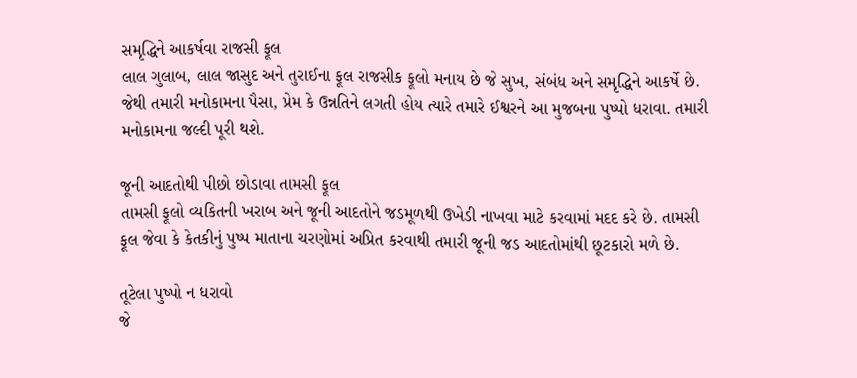સમૃદ્ધિને આકર્ષવા રાજસી ફૂલ
લાલ ગુલાબ, લાલ જાસુદ અને તુરાઈના ફૂલ રાજસીક ફૂલો મનાય છે જે સુખ, સંબંધ અને સમૃદ્ધિને આકર્ષે છે. જેથી તમારી મનોકામના પૈસા, પ્રેમ કે ઉન્નતિને લગતી હોય ત્યારે તમારે ઈશ્વરને આ મુજબના પુષ્પો ધરાવા. તમારી મનોકામના જલ્દી પૂરી થશે.

જૂની આદતોથી પીછો છોડાવા તામસી ફૂલ
તામસી ફૂલો વ્યકિતની ખરાબ અને જૂની આદતોને જડમૂળથી ઉખેડી નાખવા માટે કરવામાં મદદ કરે છે. તામસી ફૂલ જેવા કે કેતકીનું પુષ્પ માતાના ચરણોમાં અપ્રિત કરવાથી તમારી જૂની જડ આદતોમાંથી છૂટકારો મળે છે.

તૂટેલા પુષ્પો ન ધરાવો
જે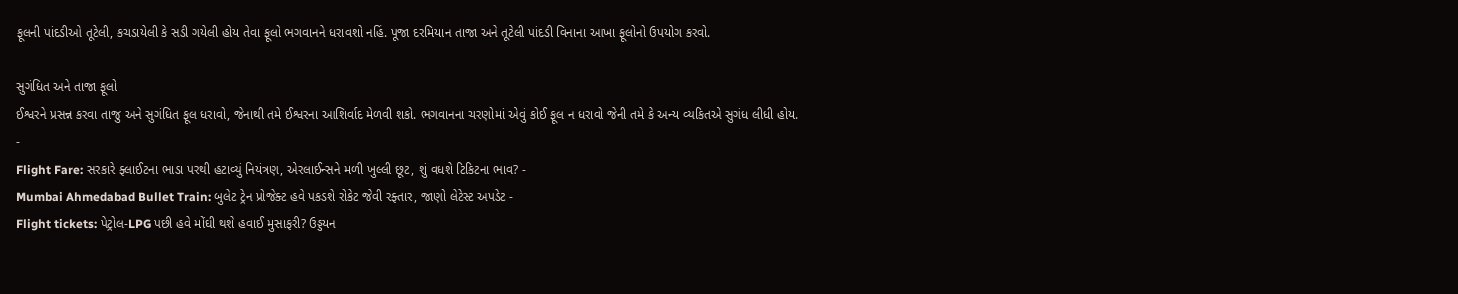ફૂલની પાંદડીઓ તૂટેલી, કચડાયેલી કે સડી ગયેલી હોય તેવા ફૂલો ભગવાનને ધરાવશો નહિં. પૂજા દરમિયાન તાજા અને તૂટેલી પાંદડી વિનાના આખા ફૂલોનો ઉપયોગ કરવો.

સુગંધિત અને તાજા ફૂલો
ઈશ્વરને પ્રસન્ન કરવા તાજુ અને સુગંધિત ફૂલ ધરાવો, જેનાથી તમે ઈશ્વરના આશિર્વાદ મેળવી શકો. ભગવાનના ચરણોમાં એવું કોઈ ફૂલ ન ધરાવો જેની તમે કે અન્ય વ્યકિતએ સુગંધ લીધી હોય.
-
Flight Fare: સરકારે ફ્લાઈટના ભાડા પરથી હટાવ્યું નિયંત્રણ, એરલાઈન્સને મળી ખુલ્લી છૂટ, શું વધશે ટિકિટના ભાવ? -
Mumbai Ahmedabad Bullet Train: બુલેટ ટ્રેન પ્રોજેક્ટ હવે પકડશે રોકેટ જેવી રફ્તાર, જાણો લેટેસ્ટ અપડેટ -
Flight tickets: પેટ્રોલ-LPG પછી હવે મોંઘી થશે હવાઈ મુસાફરી? ઉડ્ડયન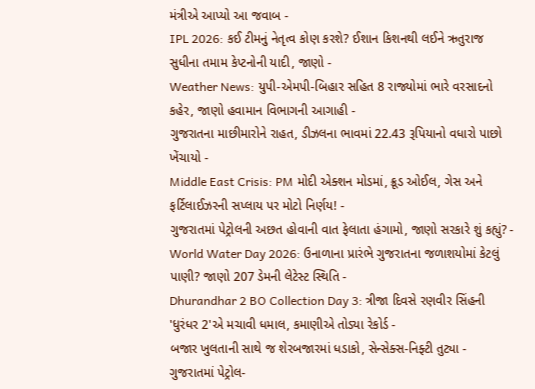મંત્રીએ આપ્યો આ જવાબ -
IPL 2026: કઈ ટીમનું નેતૃત્વ કોણ કરશે? ઈશાન કિશનથી લઈને ઋતુરાજ સુધીના તમામ કેપ્ટનોની યાદી, જાણો -
Weather News: યુપી-એમપી-બિહાર સહિત 8 રાજ્યોમાં ભારે વરસાદનો કહેર, જાણો હવામાન વિભાગની આગાહી -
ગુજરાતના માછીમારોને રાહત, ડીઝલના ભાવમાં 22.43 રૂપિયાનો વધારો પાછો ખેંચાયો -
Middle East Crisis: PM મોદી એક્શન મોડમાં, ક્રૂડ ઓઈલ, ગેસ અને ફર્ટિલાઈઝરની સપ્લાય પર મોટો નિર્ણય! -
ગુજરાતમાં પેટ્રોલની અછત હોવાની વાત ફેલાતા હંગામો, જાણો સરકારે શું કહ્યું? -
World Water Day 2026: ઉનાળાના પ્રારંભે ગુજરાતના જળાશયોમાં કેટલું પાણી? જાણો 207 ડેમની લેટેસ્ટ સ્થિતિ -
Dhurandhar 2 BO Collection Day 3: ત્રીજા દિવસે રણવીર સિંહની 'ધુરંધર 2'એ મચાવી ધમાલ, કમાણીએ તોડ્યા રેકોર્ડ -
બજાર ખુલતાની સાથે જ શેરબજારમાં ધડાકો, સેન્સેક્સ-નિફ્ટી તુટ્યા -
ગુજરાતમાં પેટ્રોલ-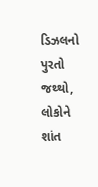ડિઝલનો પુરતો જથ્થો, લોકોને શાંત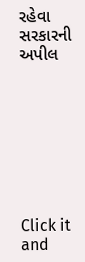રહેવા સરકારની અપીલ








Click it and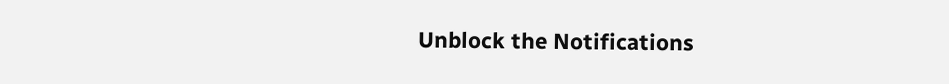Unblock the Notifications